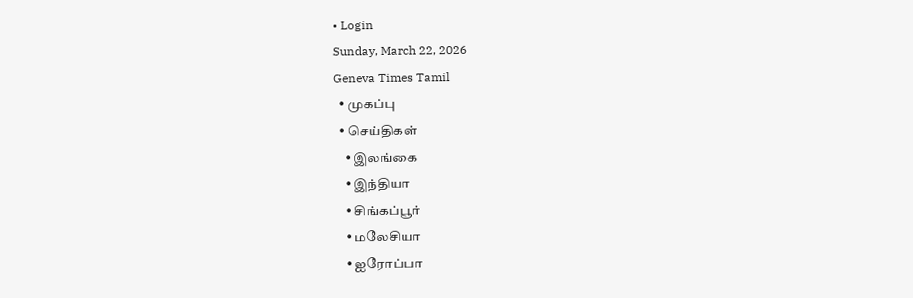• Login
Sunday, March 22, 2026
Geneva Times Tamil
  • முகப்பு
  • செய்திகள்
    • இலங்கை
    • இந்தியா
    • சிங்கப்பூர்
    • மலேசியா
    • ஐரோப்பா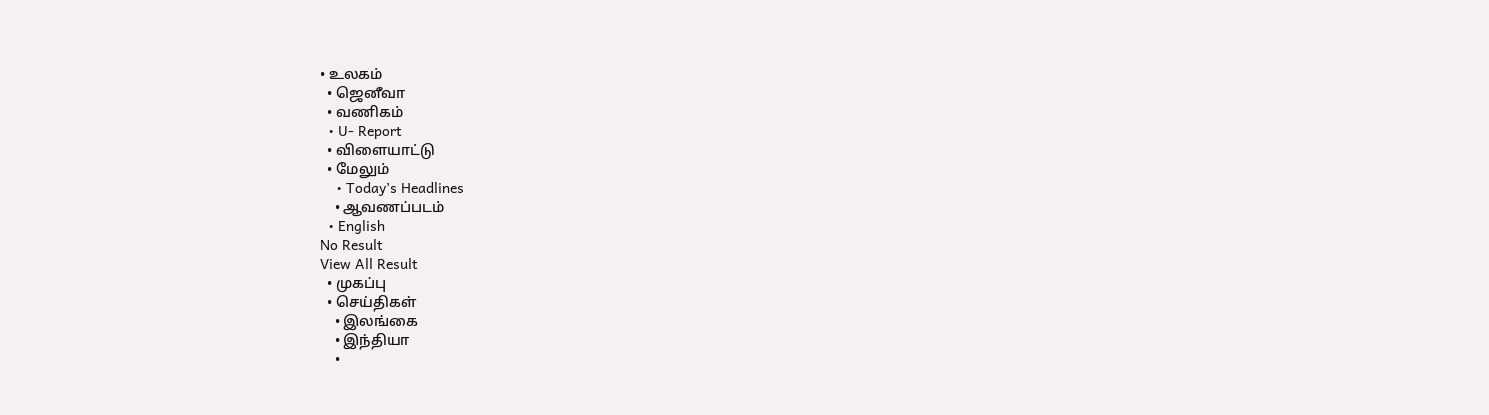• உலகம்
  • ஜெனீவா
  • வணிகம்
  • U- Report
  • விளையாட்டு
  • மேலும்
    • Today’s Headlines
    • ஆவணப்படம்
  • English
No Result
View All Result
  • முகப்பு
  • செய்திகள்
    • இலங்கை
    • இந்தியா
    •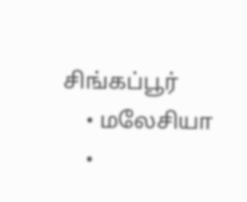சிங்கப்பூர்
    • மலேசியா
    •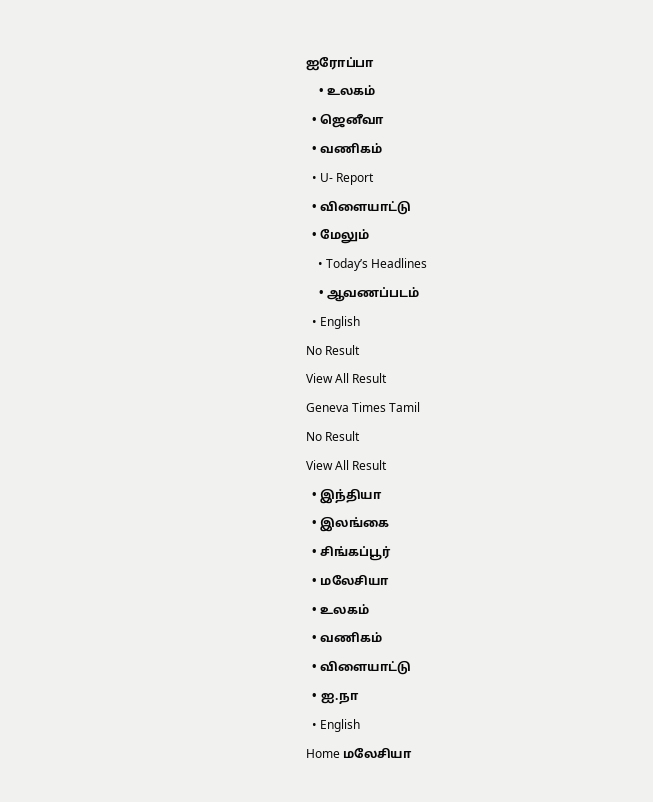ஐரோப்பா
    • உலகம்
  • ஜெனீவா
  • வணிகம்
  • U- Report
  • விளையாட்டு
  • மேலும்
    • Today’s Headlines
    • ஆவணப்படம்
  • English
No Result
View All Result
Geneva Times Tamil
No Result
View All Result
  • இந்தியா
  • இலங்கை
  • சிங்கப்பூர்
  • மலேசியா
  • உலகம்
  • வணிகம்
  • விளையாட்டு
  • ஐ.நா
  • English
Home மலேசியா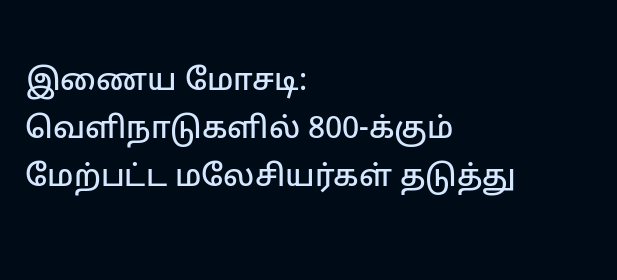இணைய மோசடி: வெளிநாடுகளில் 800-க்கும் மேற்பட்ட மலேசியர்கள் தடுத்து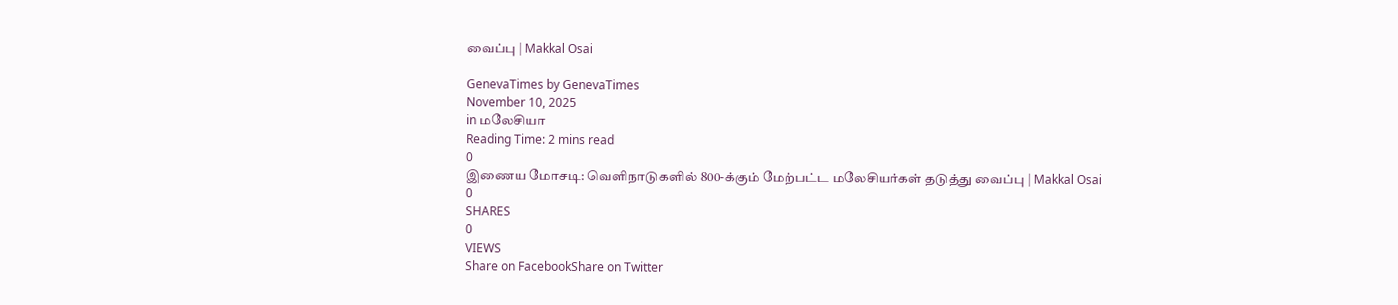வைப்பு | Makkal Osai

GenevaTimes by GenevaTimes
November 10, 2025
in மலேசியா
Reading Time: 2 mins read
0
இணைய மோசடி: வெளிநாடுகளில் 800-க்கும் மேற்பட்ட மலேசியர்கள் தடுத்து வைப்பு | Makkal Osai
0
SHARES
0
VIEWS
Share on FacebookShare on Twitter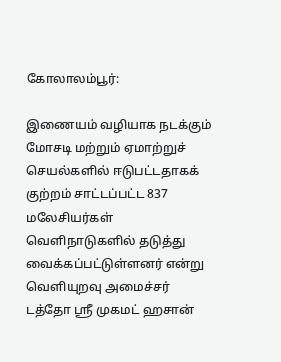கோலாலம்பூர்:

இணையம் வழியாக நடக்கும் மோசடி மற்றும் ஏமாற்றுச் செயல்களில் ஈடுபட்டதாகக் குற்றம் சாட்டப்பட்ட 837 மலேசியர்கள் வெளிநாடுகளில் தடுத்து வைக்கப்பட்டுள்ளனர் என்று வெளியுறவு அமைச்சர் டத்தோ ஸ்ரீ முகமட் ஹசான்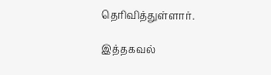தெரிவித்துள்ளார்.

இத்தகவல்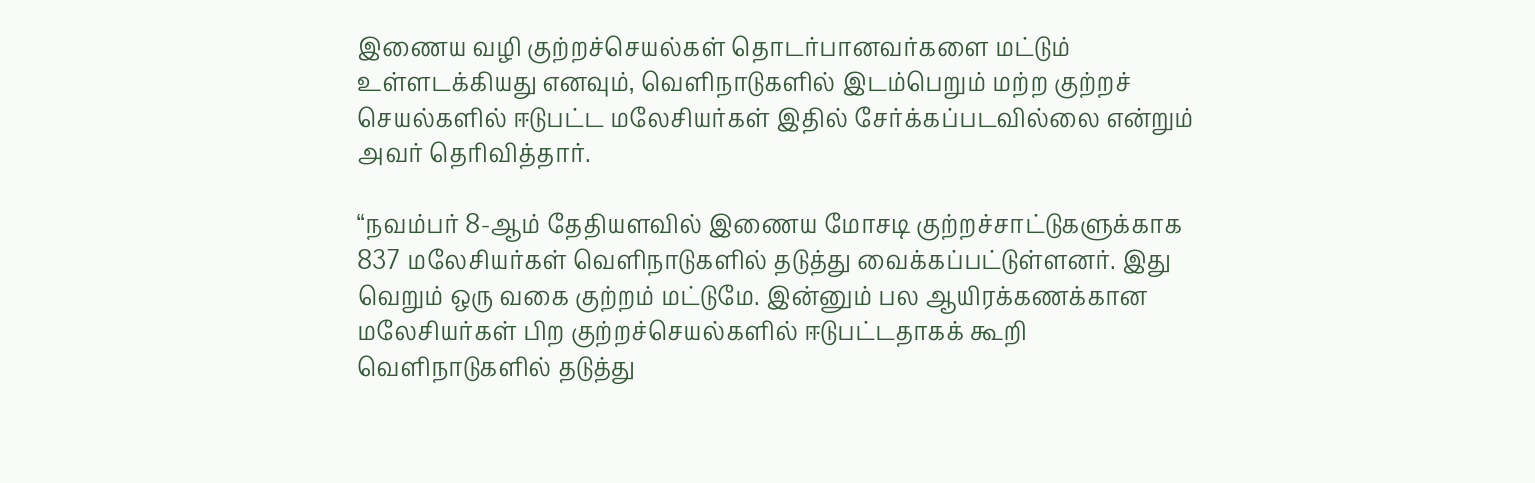இணைய வழி குற்றச்செயல்கள் தொடர்பானவர்களை மட்டும் உள்ளடக்கியது எனவும், வெளிநாடுகளில் இடம்பெறும் மற்ற குற்றச் செயல்களில் ஈடுபட்ட மலேசியர்கள் இதில் சேர்க்கப்படவில்லை என்றும் அவர் தெரிவித்தார்.

“நவம்பர் 8-ஆம் தேதியளவில் இணைய மோசடி குற்றச்சாட்டுகளுக்காக 837 மலேசியர்கள் வெளிநாடுகளில் தடுத்து வைக்கப்பட்டுள்ளனர். இது வெறும் ஒரு வகை குற்றம் மட்டுமே. இன்னும் பல ஆயிரக்கணக்கான மலேசியர்கள் பிற குற்றச்செயல்களில் ஈடுபட்டதாகக் கூறி வெளிநாடுகளில் தடுத்து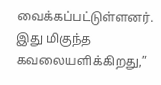வைக்கப்பட்டுள்ளனர். இது மிகுந்த கவலையளிக்கிறது,”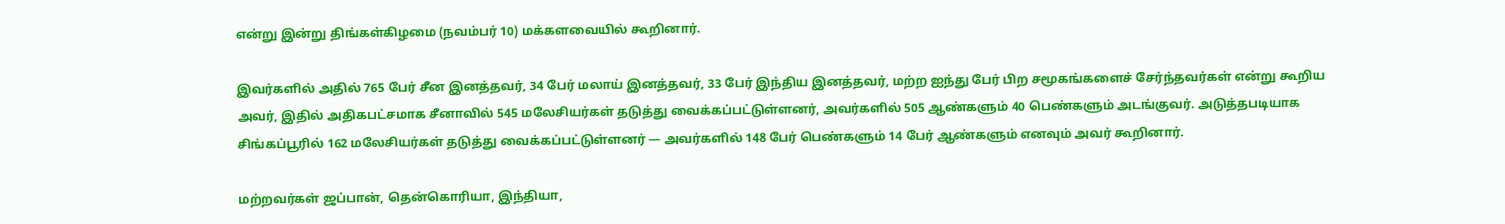என்று இன்று திங்கள்கிழமை (நவம்பர் 10) மக்களவையில் கூறினார்.

இவர்களில் அதில் 765 பேர் சீன இனத்தவர், 34 பேர் மலாய் இனத்தவர், 33 பேர் இந்திய இனத்தவர், மற்ற ஐந்து பேர் பிற சமூகங்களைச் சேர்ந்தவர்கள் என்று கூறிய அவர், இதில் அதிகபட்சமாக சீனாவில் 545 மலேசியர்கள் தடுத்து வைக்கப்பட்டுள்ளனர், அவர்களில் 505 ஆண்களும் 40 பெண்களும் அடங்குவர். அடுத்தபடியாக சிங்கப்பூரில் 162 மலேசியர்கள் தடுத்து வைக்கப்பட்டுள்ளனர் — அவர்களில் 148 பேர் பெண்களும் 14 பேர் ஆண்களும் எனவும் அவர் கூறினார்.

மற்றவர்கள் ஜப்பான், தென்கொரியா, இந்தியா,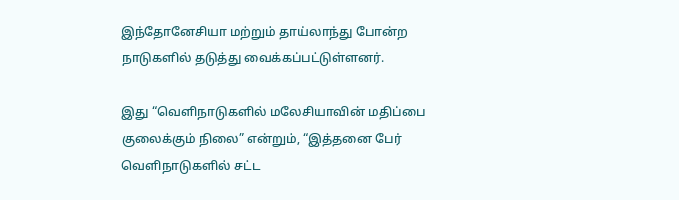இந்தோனேசியா மற்றும் தாய்லாந்து போன்ற நாடுகளில் தடுத்து வைக்கப்பட்டுள்ளனர்.

இது “வெளிநாடுகளில் மலேசியாவின் மதிப்பை குலைக்கும் நிலை” என்றும், “இத்தனை பேர் வெளிநாடுகளில் சட்ட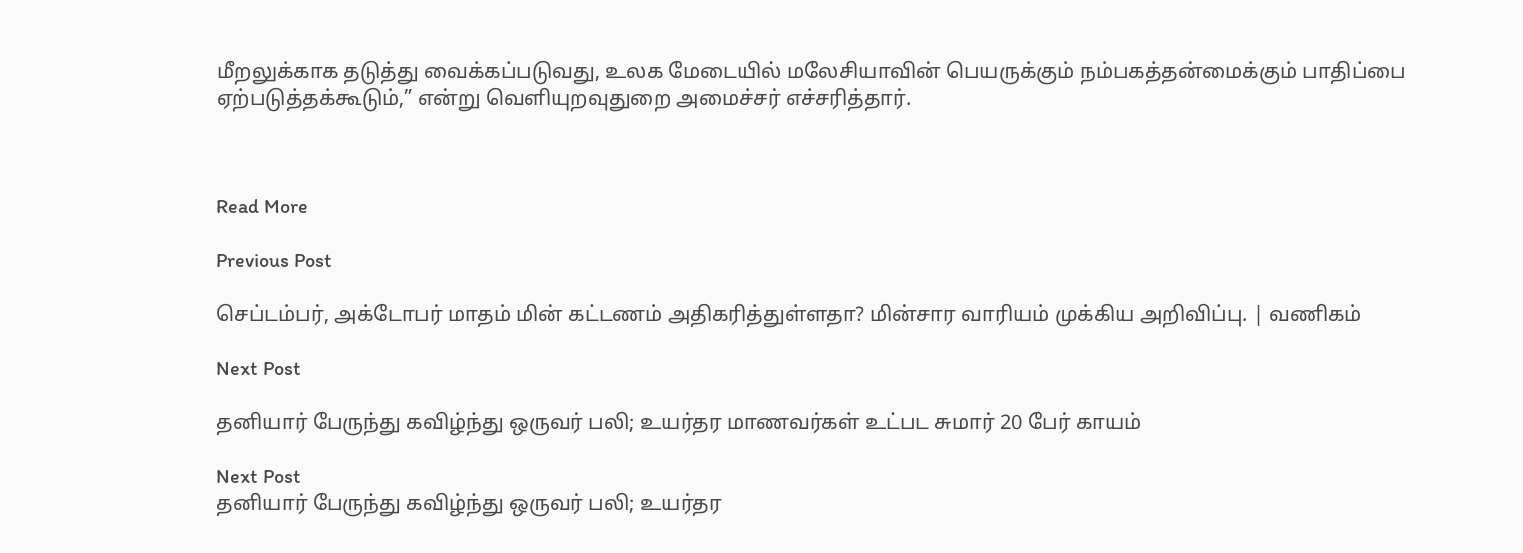மீறலுக்காக தடுத்து வைக்கப்படுவது, உலக மேடையில் மலேசியாவின் பெயருக்கும் நம்பகத்தன்மைக்கும் பாதிப்பை ஏற்படுத்தக்கூடும்,” என்று வெளியுறவுதுறை அமைச்சர் எச்சரித்தார்.



Read More

Previous Post

செப்டம்பர், அக்டோபர் மாதம் மின் கட்டணம் அதிகரித்துள்ளதா? மின்சார வாரியம் முக்கிய அறிவிப்பு. | வணிகம்

Next Post

தனியார் பேருந்து கவிழ்ந்து ஒருவர் பலி; உயர்தர மாணவர்கள் உட்பட சுமார் 20 பேர் காயம்

Next Post
தனியார் பேருந்து கவிழ்ந்து ஒருவர் பலி; உயர்தர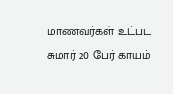மாணவர்கள் உட்பட சுமார் 20 பேர் காயம்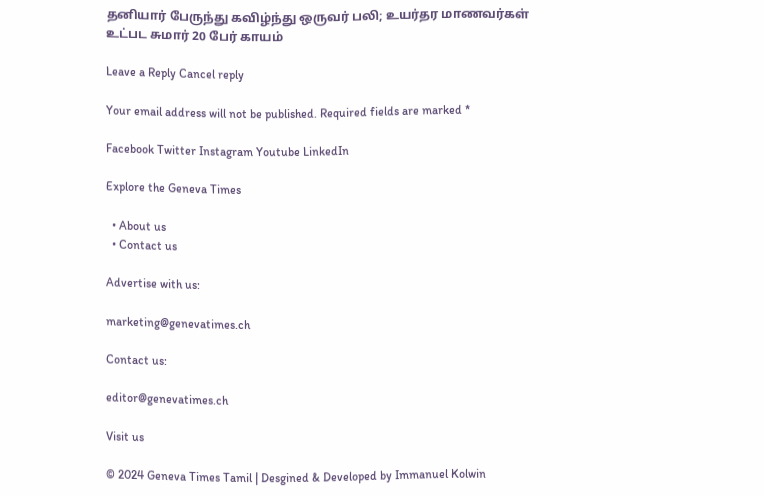தனியார் பேருந்து கவிழ்ந்து ஒருவர் பலி; உயர்தர மாணவர்கள் உட்பட சுமார் 20 பேர் காயம்

Leave a Reply Cancel reply

Your email address will not be published. Required fields are marked *

Facebook Twitter Instagram Youtube LinkedIn

Explore the Geneva Times

  • About us
  • Contact us

Advertise with us:

marketing@genevatimes.ch

Contact us:

editor@genevatimes.ch

Visit us

© 2024 Geneva Times Tamil | Desgined & Developed by Immanuel Kolwin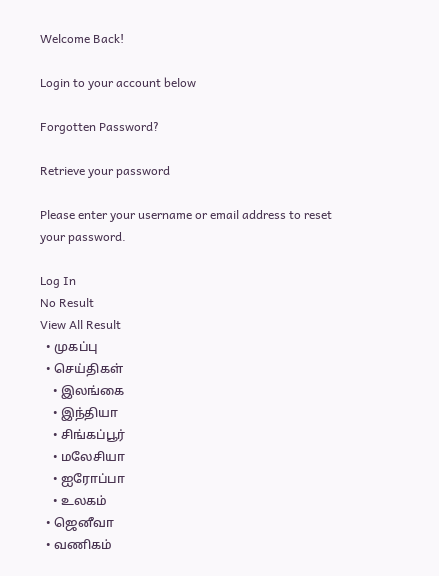Welcome Back!

Login to your account below

Forgotten Password?

Retrieve your password

Please enter your username or email address to reset your password.

Log In
No Result
View All Result
  • முகப்பு
  • செய்திகள்
    • இலங்கை
    • இந்தியா
    • சிங்கப்பூர்
    • மலேசியா
    • ஐரோப்பா
    • உலகம்
  • ஜெனீவா
  • வணிகம்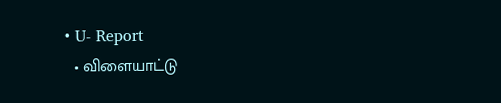• U- Report
  • விளையாட்டு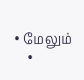• மேலும்
    •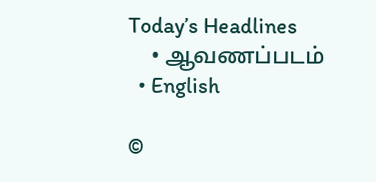Today’s Headlines
    • ஆவணப்படம்
  • English

©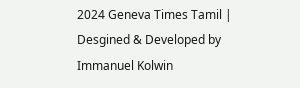2024 Geneva Times Tamil | Desgined & Developed by Immanuel Kolwin